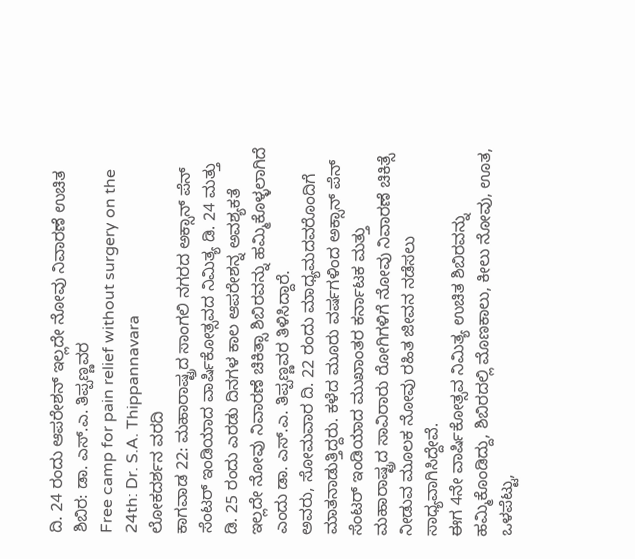ದಿ. 24 ರಂದು ಆಪರೇಶನ್ ಇಲ್ಲದೇ ನೋವು ನಿವಾರಣೆ ಉಚಿತ ಶಿಬಿರ: ಡಾ. ಎಸ್.ಎ. ತಿಪ್ಪಣ್ಣವರ
Free camp for pain relief without surgery on the 24th: Dr. S.A. Thippannavara
ಲೋಕದರ್ಶನ ವರದಿ
ಕಾಗವಾಡ 22: ಮಹಾರಾಷ್ಟ್ರದ ಸಾಂಗಲಿ ನಗರದ ಅಕ್ಸಾನ್ ಪೆನ್ ಸೆಂಟರ್ ಇಂಡಿಯಾದ ವಾರ್ಷಿಕೋತ್ಸವದ ನಿಮಿತ್ಯ ಡಿ. 24 ಮತ್ತು ಡಿ. 25 ರಂದು ಎರಡು ದಿನಗಳ ಕಾಲ ಆಪರೇಶನ್ನ ಅವಶ್ಯಕತೆ ಇಲ್ಲದೇ ನೋವು ನಿವಾರಣೆ ಚಿಕಿತ್ಸಾ ಶಿಬಿರವನ್ನು ಹಮ್ಮಿಕೊಳ್ಳಲಾಗಿದೆ ಎಂದು ಡಾ. ಎಸ್.ಎ. ತಿಪ್ಪಣ್ಣವರ ತಿಳಿಸಿದ್ದಾರೆ.
ಅವರು, ಸೋಮವಾರ ದಿ. 22 ರಂದು ಮಾಧ್ಯಮದವರೊಂದಿಗೆ ಮಾತನಾಡುತ್ತಿದ್ದರು. ಕಳೆದ ಮೂರು ವರ್ಷಗಳಿಂದ ಅಕ್ಸಾನ್ ಪೆನ್ ಸೆಂಟರ್ ಇಂಡಿಯಾದ ಮುಖಾಂತರ ಕರ್ನಾಟಕ ಮತ್ತು ಮಹಾರಾಷ್ಟ್ರದ ಸಾವಿರಾರು ರೋಗಿಗಳಿಗೆ ನೋವು ನಿವಾರಣೆ ಚಿಕಿತ್ಸೆ ನೀಡುವ ಮೂಲಕ ನೋವು ರಹಿತ ಜೀವನ ನಡೆಸಲು ಸಾಧ್ಯವಾಗಿಸಿದ್ದೇವೆ.
ಈಗ 4ನೇ ವಾರ್ಷಿಕೋತ್ಸವ ನಿಮಿತ್ಯ ಉಚಿತ ಶಿಬಿರವನ್ನು ಹಮ್ಮಿಕೊಂಡಿದ್ದು, ಶಿಬಿರದಲ್ಲಿ ಮೊಣಕಾಲು, ಕೀಲು ನೋವು, ಊತ, ಒಳಪೆಟ್ಟು,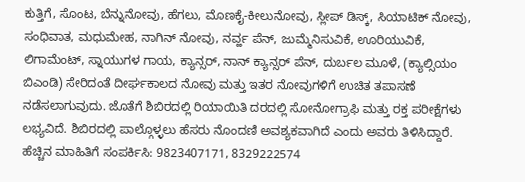ಕುತ್ತಿಗೆ, ಸೊಂಟ, ಬೆನ್ನುನೋವು, ಹೆಗಲು, ಮೊಣಕೈ-ಕೀಲುನೋವು, ಸ್ಲೀಪ್ ಡಿಸ್ಕ್, ಸಿಯಾಟಿಕ್ ನೋವು, ಸಂಧಿವಾತ, ಮಧುಮೇಹ, ನಾಗಿನ್ ನೋವು, ನರ್ವ್ಹ ಪೆನ್, ಜುಮ್ಮೆನಿಸುವಿಕೆ, ಊರಿಯುವಿಕೆ, ಲಿಗಾಮೆಂಟ್, ಸ್ನಾಯುಗಳ ಗಾಯ, ಕ್ಯಾನ್ಸರ್, ನಾನ್ ಕ್ಯಾನ್ಸರ್ ಪೆನ್, ದುರ್ಬಲ ಮೂಳೆ, (ಕ್ಯಾಲ್ಸಿಯಂ ಬಿಎಂಡಿ) ಸೇರಿದಂತೆ ದೀರ್ಘಕಾಲದ ನೋವು ಮತ್ತು ಇತರ ನೋವುಗಳಿಗೆ ಉಚಿತ ತಪಾಸಣೆ ನಡೆಸಲಾಗುವುದು. ಜೊತೆಗೆ ಶಿಬಿರದಲ್ಲಿ ರಿಯಾಯಿತಿ ದರದಲ್ಲಿ ಸೋನೋಗ್ರಾಫಿ ಮತ್ತು ರಕ್ತ ಪರೀಕ್ಷೆಗಳು ಲಭ್ಯವಿದೆ. ಶಿಬಿರದಲ್ಲಿ ಪಾಲ್ಗೊಳ್ಳಲು ಹೆಸರು ನೊಂದಣಿ ಅವಶ್ಯಕವಾಗಿದೆ ಎಂದು ಅವರು ತಿಳಿಸಿದ್ದಾರೆ. ಹೆಚ್ಚಿನ ಮಾಹಿತಿಗೆ ಸಂಪರ್ಕಿಸಿ: 9823407171, 8329222574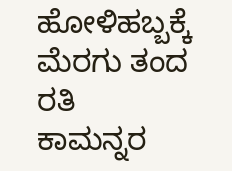ಹೋಳಿಹಬ್ಬಕ್ಕೆ ಮೆರಗು ತಂದ ರತಿ ಕಾಮನ್ನರ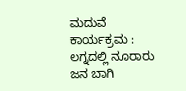ಮದುವೆ ಕಾರ್ಯಕ್ರಮ : ಲಗ್ನದಲ್ಲಿ ನೂರಾರು ಜನ ಬಾಗಿ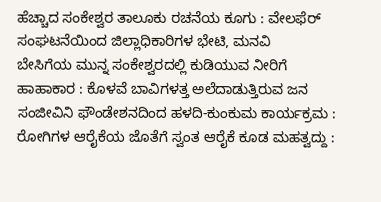ಹೆಚ್ಚಾದ ಸಂಕೇಶ್ವರ ತಾಲೂಕು ರಚನೆಯ ಕೂಗು : ವೇಲಫೆರ್ ಸಂಘಟನೆಯಿಂದ ಜಿಲ್ಲಾಧಿಕಾರಿಗಳ ಭೇಟಿ, ಮನವಿ
ಬೇಸಿಗೆಯ ಮುನ್ನ ಸಂಕೇಶ್ವರದಲ್ಲಿ ಕುಡಿಯುವ ನೀರಿಗೆ ಹಾಹಾಕಾರ : ಕೊಳವೆ ಬಾವಿಗಳತ್ತ ಅಲೆದಾಡುತ್ತಿರುವ ಜನ
ಸಂಜೀವಿನಿ ಫೌಂಡೇಶನದಿಂದ ಹಳದಿ-ಕುಂಕುಮ ಕಾರ್ಯಕ್ರಮ : ರೋಗಿಗಳ ಆರೈಕೆಯ ಜೊತೆಗೆ ಸ್ವಂತ ಆರೈಕೆ ಕೂಡ ಮಹತ್ವದ್ದು :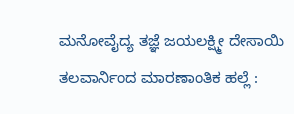ಮನೋವೈದ್ಯ ತಜ್ಞೆ ಜಯಲಕ್ಷ್ಮೀ ದೇಸಾಯಿ
ತಲವಾರ್ನಿಂದ ಮಾರಣಾಂತಿಕ ಹಲ್ಲೆ :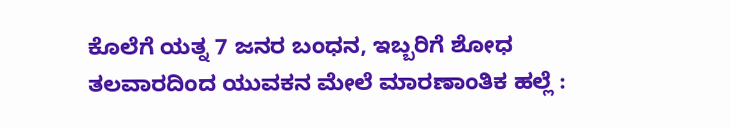ಕೊಲೆಗೆ ಯತ್ನ 7 ಜನರ ಬಂಧನ, ಇಬ್ಬರಿಗೆ ಶೋಧ
ತಲವಾರದಿಂದ ಯುವಕನ ಮೇಲೆ ಮಾರಣಾಂತಿಕ ಹಲ್ಲೆ :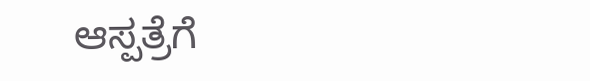ಆಸ್ಪತ್ರೆಗೆ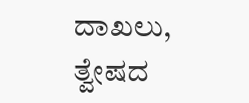ದಾಖಲು, ತ್ವೇಷದ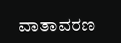ವಾತಾವರಣ